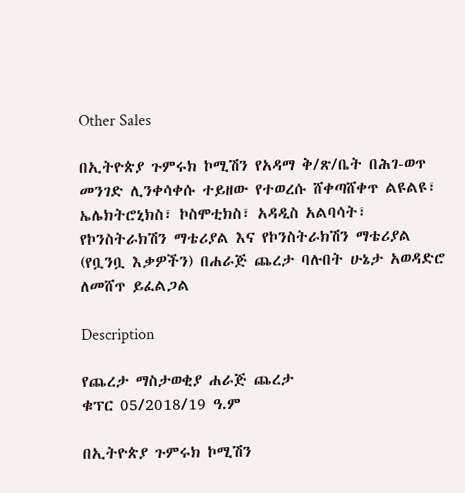Other Sales

በኢትዮጵያ ጉምሩክ ኮሚሽን የአዳማ ቅ/ጽ/ቤት በሕገ-ወጥ መንገድ ሊንቀሳቀሱ ተይዘው የተወረሱ ሸቀጣሸቀጥ ልዩልዩ፣ ኤሌክትሮኒክስ፣ ኮስሞቲክስ፣ አዳዲስ አልባሳት፣ የኮንስትራክሽን ማቴሪያል እና የኮንስትራክሽን ማቴሪያል (የቧንቧ እቃዎችን) በሐራጅ ጨረታ ባሉበት ሁኔታ አወዳድሮ ለመሸጥ ይፈልጋል

Description

የጨረታ ማስታወቂያ ሐራጅ ጨረታ
ቁፕር 05/2018/19 ዓ.ም

በኢትዮጵያ ጉምሩክ ኮሚሽን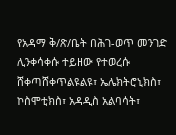የአዳማ ቅ/ጽ/ቤት በሕገ-ወጥ መንገድ ሊንቀሳቀሱ ተይዘው የተወረሱ ሸቀጣሸቀጥልዩልዩ፣ ኤሌክትሮኒክስ፣ ኮስሞቲክስ፣ አዳዲስ አልባሳት፣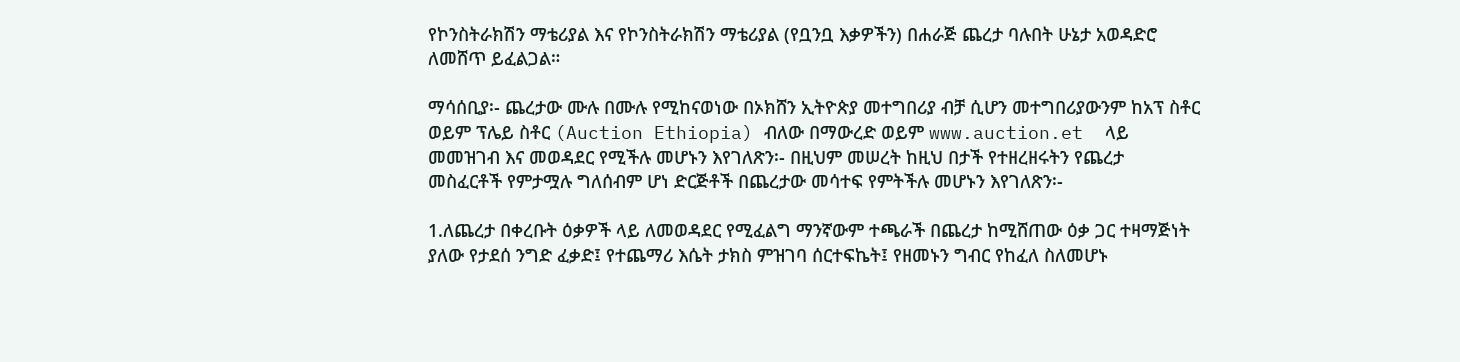የኮንስትራክሽን ማቴሪያል እና የኮንስትራክሽን ማቴሪያል (የቧንቧ እቃዎችን) በሐራጅ ጨረታ ባሉበት ሁኔታ አወዳድሮ ለመሸጥ ይፈልጋል።

ማሳሰቢያ፡- ጨረታው ሙሉ በሙሉ የሚከናወነው በኦክሸን ኢትዮጵያ መተግበሪያ ብቻ ሲሆን መተግበሪያውንም ከአፕ ስቶር ወይም ፕሌይ ስቶር (Auction Ethiopia) ብለው በማውረድ ወይም www.auction.et  ላይ መመዝገብ እና መወዳደር የሚችሉ መሆኑን እየገለጽን፡- በዚህም መሠረት ከዚህ በታች የተዘረዘሩትን የጨረታ መስፈርቶች የምታሟሉ ግለሰብም ሆነ ድርጅቶች በጨረታው መሳተፍ የምትችሉ መሆኑን እየገለጽን፡-

1.ለጨረታ በቀረቡት ዕቃዎች ላይ ለመወዳደር የሚፈልግ ማንኛውም ተጫራች በጨረታ ከሚሸጠው ዕቃ ጋር ተዛማጅነት ያለው የታደሰ ንግድ ፈቃድ፤ የተጨማሪ እሴት ታክስ ምዝገባ ሰርተፍኬት፤ የዘመኑን ግብር የከፈለ ስለመሆኑ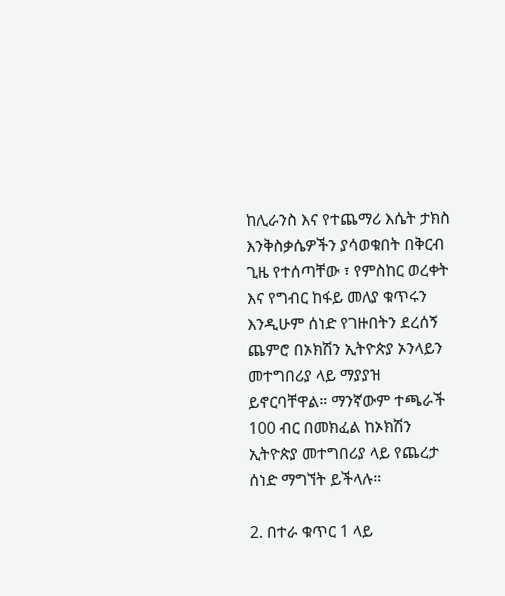ከሊራንስ እና የተጨማሪ እሴት ታክስ እንቅስቃሴዎችን ያሳወቁበት በቅርብ ጊዜ የተሰጣቸው ፣ የምስከር ወረቀት እና የግብር ከፋይ መለያ ቁጥሩን እንዲሁም ሰነድ የገዙበትን ደረሰኝ ጨምሮ በኦክሽን ኢትዮጵያ ኦንላይን መተግበሪያ ላይ ማያያዝ ይኖርባቸዋል። ማንኛውም ተጫራች 100 ብር በመክፈል ከኦክሽን ኢትዮጵያ መተግበሪያ ላይ የጨረታ ሰነድ ማግኘት ይችላሉ።

2. በተራ ቁጥር 1 ላይ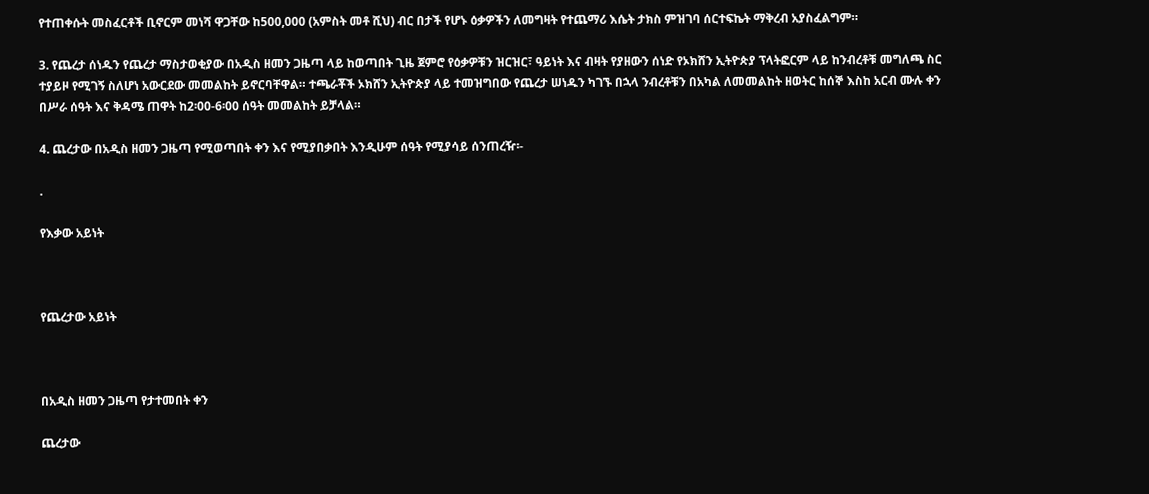የተጠቀሱት መስፈርቶች ቢኖርም መነሻ ዋጋቸው ከ500,000 (አምስት መቶ ሺህ) ብር በታች የሆኑ ዕቃዎችን ለመግዛት የተጨማሪ እሴት ታክስ ምዝገባ ሰርተፍኬት ማቅረብ አያስፈልግም።

3. የጨረታ ሰነዱን የጨረታ ማስታወቂያው በአዲስ ዘመን ጋዜጣ ላይ ከወጣበት ጊዜ ጀምሮ የዕቃዎቹን ዝርዝር፣ ዓይነት እና ብዛት የያዘውን ሰነድ የኦክሸን ኢትዮጵያ ፕላትፎርም ላይ ከንብረቶቹ መግለጫ ስር ተያይዞ የሚገኝ ስለሆነ አውርደው መመልከት ይኖርባቸዋል። ተጫራቾች ኦክሸን ኢትዮጵያ ላይ ተመዝግበው የጨረታ ሠነዱን ካገኙ በኋላ ንብረቶቹን በአካል ለመመልከት ዘወትር ከሰኞ እስከ አርብ ሙሉ ቀን በሥራ ሰዓት እና ቅዳሜ ጠዋት ከ2፡00-6፡00 ሰዓት መመልከት ይቻላል።

4. ጨረታው በአዲስ ዘመን ጋዜጣ የሚወጣበት ቀን እና የሚያበቃበት እንዲሁም ሰዓት የሚያሳይ ሰንጠረዥ፡-

.

የእቃው አይነት



የጨረታው አይነት



በአዲስ ዘመን ጋዜጣ የታተመበት ቀን

ጨረታው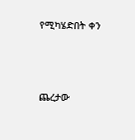የሚካሄድበት ቀን



ጨረታው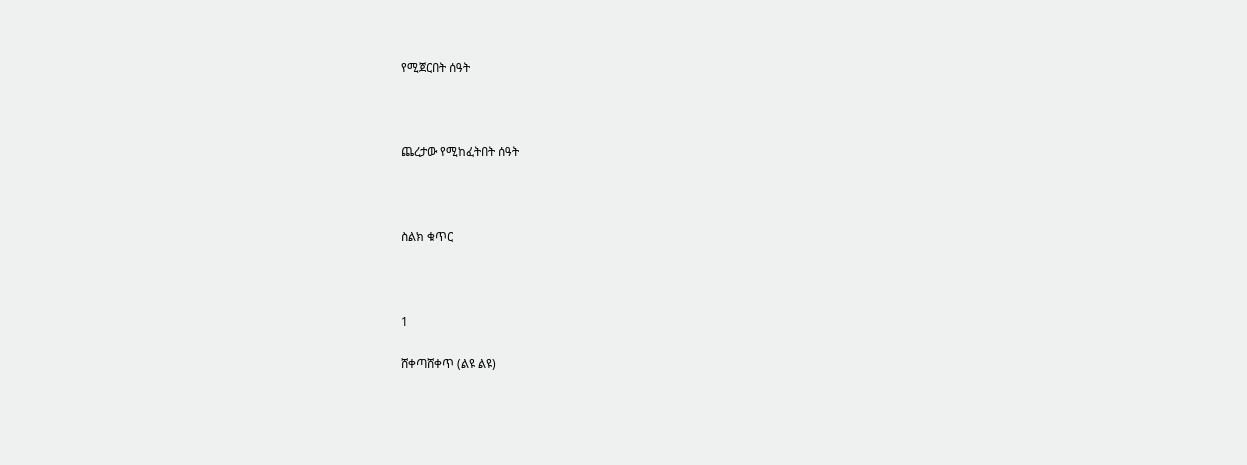የሚጀርበት ሰዓት



ጨረታው የሚከፈትበት ሰዓት



ስልክ ቁጥር



1

ሸቀጣሸቀጥ (ልዩ ልዩ)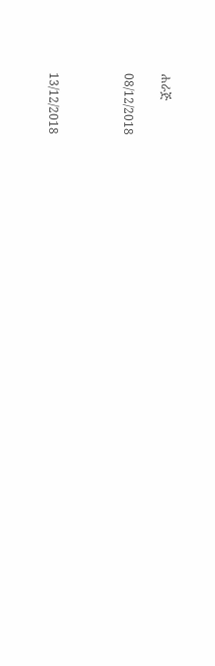ሐራጅ

08/12/2018



13/12/2018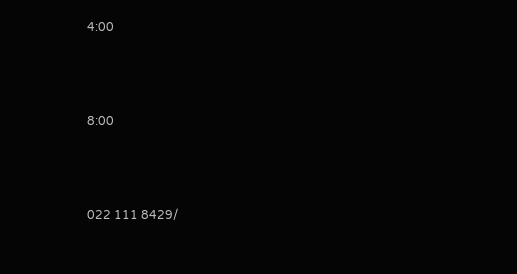4:00



8:00



022 111 8429/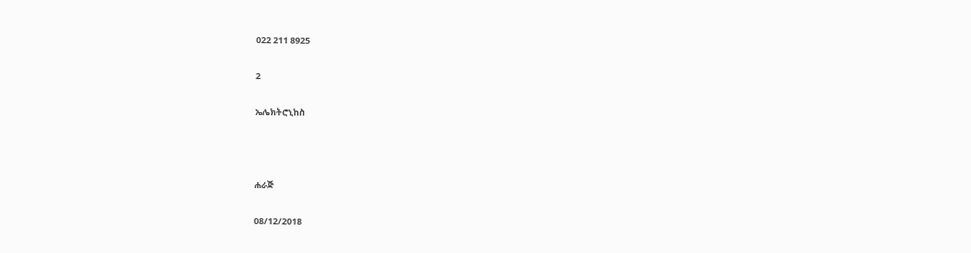022 211 8925

2

ኤሌክትሮኒከስ



ሐራጅ

08/12/2018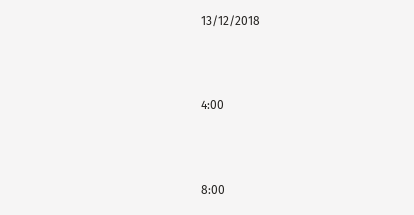13/12/2018



4:00



8:00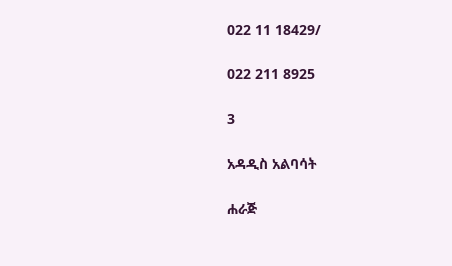022 11 18429/

022 211 8925

3

አዳዲስ አልባሳት

ሐራጅ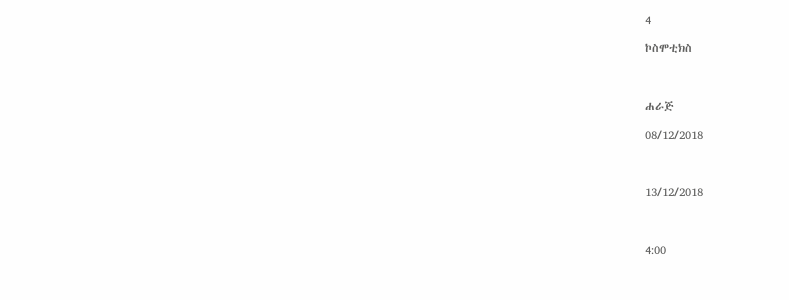4

ኮስሞቲክስ



ሐራጅ

08/12/2018



13/12/2018



4:00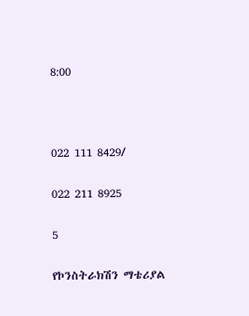8:00



022 111 8429/

022 211 8925

5

የኮንስትራክሽን ማቴሪያል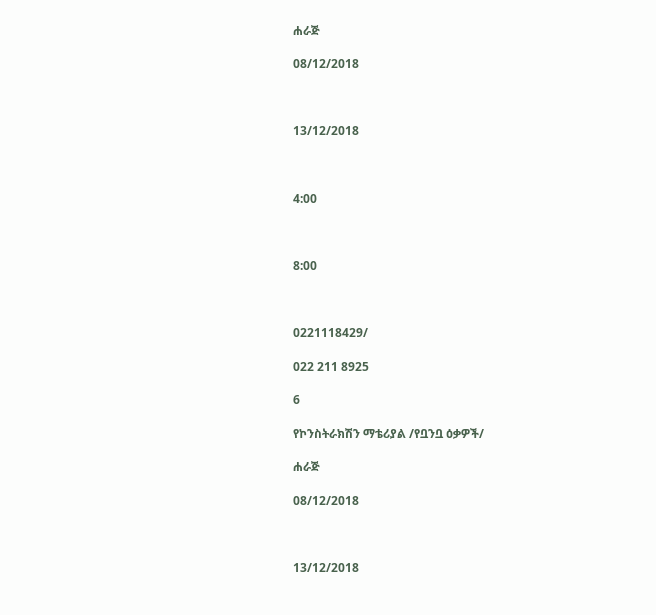ሐራጅ

08/12/2018



13/12/2018



4:00



8:00



0221118429/

022 211 8925

6

የኮንስትራክሽን ማቴሪያል /የቧንቧ ዕቃዎች/

ሐራጅ

08/12/2018



13/12/2018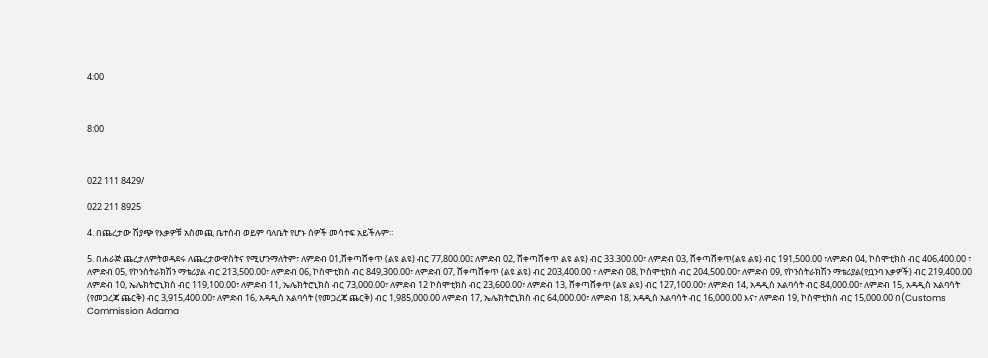4:00



8:00



022 111 8429/

022 211 8925

4. በጨረታው ሽያጭ የእቃዎቹ አስመጪ ቤተሰብ ወይም ባለቤት የሆኑ ሰዎች መሳተፍ አይችሉም።

5. በሐራጅ ጨረታለምትወዳደሩ ለጨረታውዋስትና የሚሆንማለትም፣ ለምድብ 01,ሸቀጣሸቀጥ (ልዩ ልዩ) ብር 77,800.00፤ ለምድብ 02, ሸቀጣሸቀጥ ልዩ ልዩ) ብር 33.300.00፣ ለምድብ 03, ሸቀጣሸቀጥ(ልዩ ልዩ) ብር 191,500.00 ፣ለምድብ 04, ኮስሞቲክስ ብር 406,400.00 ፣ ለምድብ 05, የኮንስትራክሽን ማቴሪያል ብር 213,500.00፣ ለምድብ 06, ኮስሞቲክስ ብር 849,300.00፣ ለምድብ 07, ሸቀጣሸቀጥ (ልዩ ልዩ) ብር 203,400.00 ፣ ለምድብ 08, ኮስሞቲክስ ብር 204,500.00፣ ለምድብ 09, የኮንስትራክሽን ማቴሪያል(የቧንባ እቃዎች) ብር 219,400.00 ለምድብ 10, ኤሌክትሮኒክስ ብር 119,100.00፣ ለምድብ 11, ኤሌክትሮኒክስ ብር 73,000.00፣ ለምድብ 12 ኮስሞቲክስ ብር 23,600.00፣ ለምድብ 13, ሸቀጣሸቀጥ (ልዩ ልዩ) ብር 127,100.00፣ ለምድብ 14, አዳዲስ አልባሳት ብር 84,000.00፣ ለምድብ 15, አዳዲስ አልባሳት (የመጋረጃ ጨርቅ) ብር 3,915,400.00፣ ለምድብ 16, አዳዲስ አልባሳት (የመጋረጃ ጨርቅ) ብር 1,985,000.00 ለምድብ 17, ኤሌክትሮኒክስ ብር 64,000.00፣ ለምድብ 18, አዳዲስ አልባሳት ብር 16,000.00 እና፣ ለምድብ 19, ኮስሞቲክስ ብር 15,000.00 በ(Customs Commission Adama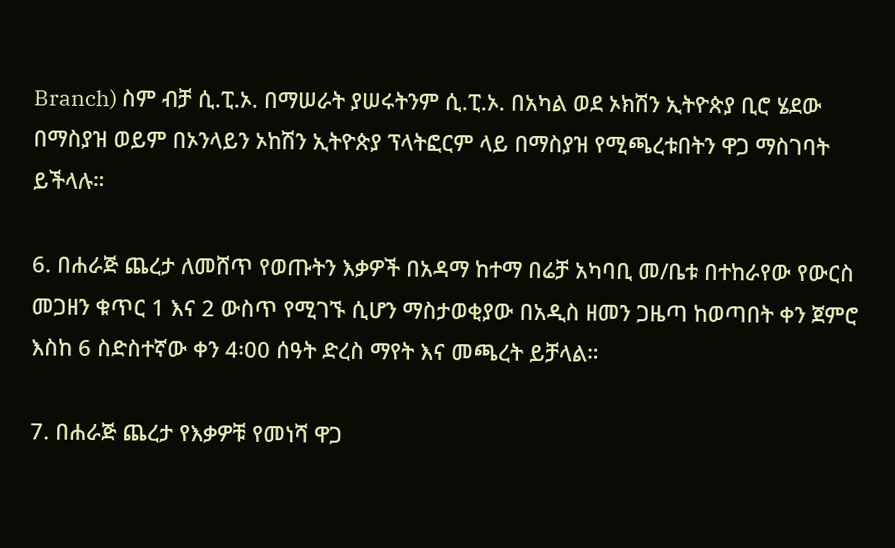Branch) ስም ብቻ ሲ.ፒ.ኦ. በማሠራት ያሠሩትንም ሲ.ፒ.ኦ. በአካል ወደ ኦክሽን ኢትዮጵያ ቢሮ ሄደው በማስያዝ ወይም በኦንላይን ኦከሽን ኢትዮጵያ ፕላትፎርም ላይ በማስያዝ የሚጫረቱበትን ዋጋ ማስገባት ይችላሉ።

6. በሐራጅ ጨረታ ለመሸጥ የወጡትን እቃዎች በአዳማ ከተማ በሬቻ አካባቢ መ/ቤቱ በተከራየው የውርስ መጋዘን ቁጥር 1 እና 2 ውስጥ የሚገኙ ሲሆን ማስታወቂያው በአዲስ ዘመን ጋዜጣ ከወጣበት ቀን ጀምሮ እስከ 6 ስድስተኛው ቀን 4፡00 ሰዓት ድረስ ማየት እና መጫረት ይቻላል።

7. በሐራጅ ጨረታ የእቃዎቹ የመነሻ ዋጋ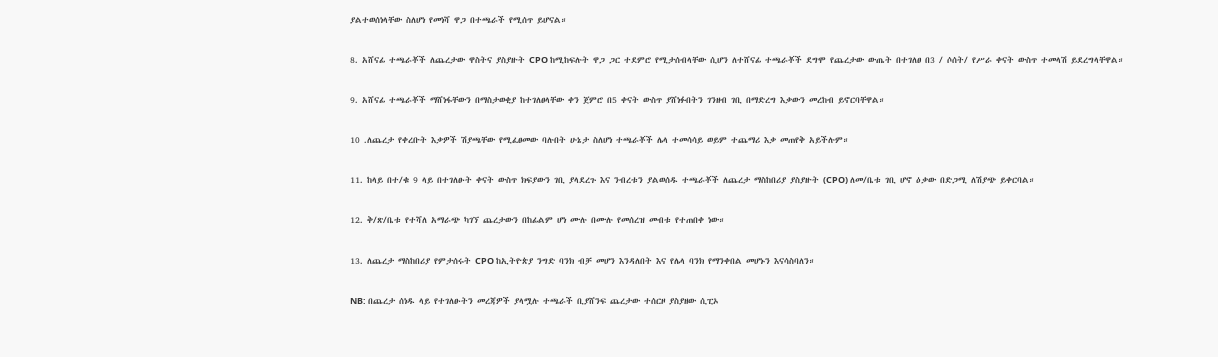ያልተወሰነላቸው ስለሆነ የመነሻ ዋጋ በተጫራች የሚሰጥ ይሆናል።

8. አሸናፊ ተጫራቾች ለጨረታው ዋስትና ያስያዙት CPO ከሚከፍሉት ዋጋ ጋር ተደምሮ የሚታሰብላቸው ሲሆን ለተሸናፊ ተጫራቾች ደግሞ የጨረታው ውጤት በተገለፀ በ3 / ሶሰት/ የሥራ ቀናት ውስጥ ተመላሽ ይደረግላቸዋል።

9. አሸናፊ ተጫራቾች ማሸነፋቸውን በማስታወቂያ ከተገለፀላቸው ቀን ጀምሮ በ5 ቀናት ውስጥ ያሸነፉበትን ገንዘብ ገቢ በማድረግ እቃውን መረከብ ይኖርባቸዋል።

10 .ለጨረታ የቀረቡት እቃዎች ሽያጫቸው የሚፈፀመው ባሉበት ሁኔታ ስለሆነ ተጫራቾች ሌላ ተመሳሳይ ወይም ተጨማሪ እቃ መጠየቅ አይችሉም።

11. ከላይ በተ/ቁ 9 ላይ በተገለፁት ቀናት ውስጥ ክፍያውን ገቢ ያላደረጉ እና ንብረቱን ያልወሰዱ ተጫራቾች ለጨረታ ማስከበሪያ ያስያዙት (CPO) ለመ/ቤቱ ገቢ ሆኖ ዕቃው በድጋሚ ለሽያጭ ይቀርባል።

12. ቅ/ጽ/ቤቱ የተሻለ አማራጭ ካገኘ ጨረታውን በከፊልም ሆነ ሙሉ በሙሉ የመሰረዝ መብቱ የተጠበቀ ነው።

13. ለጨረታ ማስከበሪያ የምታሰሩት CPO ከኢትዮጵያ ንግድ ባንክ ብቻ መሆን እንዳለበት እና የሌላ ባንክ የማንቀበል መሆኑን እናሳስባለን።

NB: በጨረታ ሰነዱ ላይ የተገለፁትን መረጃዎች ያላሟሉ ተጫራች ቢያሸንፍ ጨረታው ተሰርዞ ያስያዘው ሲፒኦ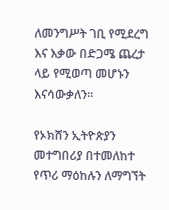ለመንግሥት ገቢ የሚደረግ እና እቃው በድጋሜ ጨረታ ላይ የሚወጣ መሆኑን እናሳውቃለን።

የኦክሸን ኢትዮጵያን መተግበሪያ በተመለከተ የጥሪ ማዕከሉን ለማግኘት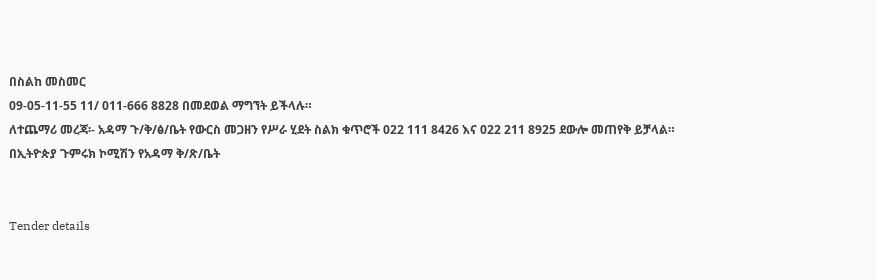በስልከ መስመር
09-05-11-55 11/ 011-666 8828 በመደወል ማግኘት ይችላሉ።
ለተጨማሪ መረጃ፡- አዳማ ጉ/ቅ/ፅ/ቤት የውርስ መጋዘን የሥራ ሂደት ስልክ ቁጥሮች 022 111 8426 እና 022 211 8925 ደውሎ መጠየቅ ይቻላል።
በኢትዮጵያ ጉምሩክ ኮሚሽን የአዳማ ቅ/ጽ/ቤት


Tender details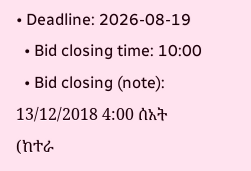• Deadline: 2026-08-19
  • Bid closing time: 10:00
  • Bid closing (note): 13/12/2018 4:00 ሰአት (ከተራ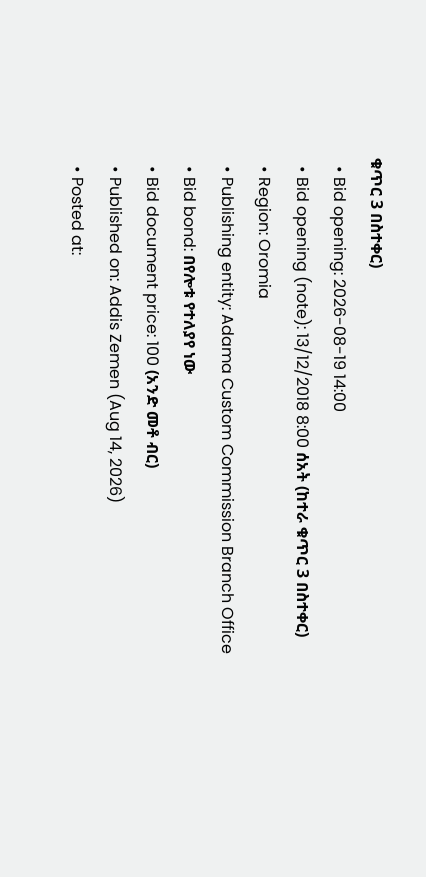ቁጥር 3 በስተቀር)
  • Bid opening: 2026-08-19 14:00
  • Bid opening (note): 13/12/2018 8:00 ሰአት (ከተራ ቁጥር 3 በስተቀር)
  • Region: Oromia
  • Publishing entity: Adama Custom Commission Branch Office
  • Bid bond: በየሎቱ የተለያየ ነው
  • Bid document price: 100 (አንድ መቶ ብር)
  • Published on: Addis Zemen (Aug 14, 2026)
  • Posted at: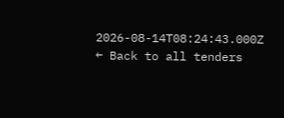2026-08-14T08:24:43.000Z
← Back to all tenders